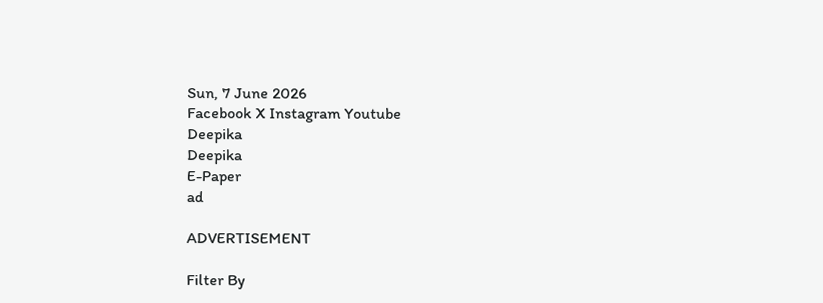Sun, 7 June 2026
Facebook X Instagram Youtube
Deepika
Deepika
E-Paper
ad

ADVERTISEMENT

Filter By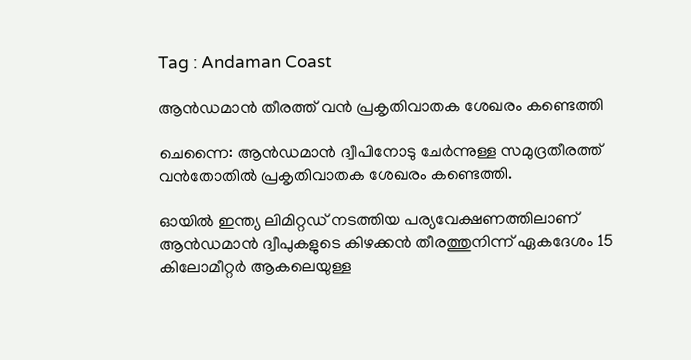Tag : Andaman Coast

ആൻഡമാൻ തീരത്ത് വൻ പ്രകൃതിവാതക ശേഖരം കണ്ടെത്തി

ചെന്നൈ: ആൻഡമാൻ ദ്വീപിനോടു ചേർന്നുള്ള സമുദ്രതീരത്ത് വൻതോതിൽ പ്രകൃതിവാതക ശേഖരം കണ്ടെത്തി.

ഓയിൽ ഇന്ത്യ ലിമിറ്റഡ് നടത്തിയ പര്യവേക്ഷണത്തിലാണ് ആൻഡമാൻ ദ്വീപുകളുടെ കിഴക്കൻ തീരത്തുനിന്ന് ഏകദേശം 15 കിലോമീറ്റർ ആകലെയുള്ള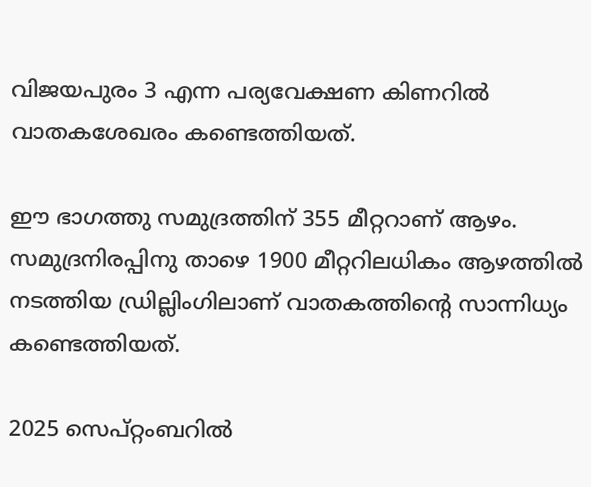വിജയപുരം 3 എന്ന പര്യവേക്ഷണ കിണറിൽ വാതകശേഖരം കണ്ടെത്തിയത്.

ഈ ഭാഗത്തു സമുദ്രത്തിന് 355 മീറ്ററാണ് ആഴം. സമുദ്രനിരപ്പിനു താഴെ 1900 മീറ്ററിലധികം ആഴത്തിൽ നടത്തിയ ഡ്രില്ലിംഗിലാണ് വാതകത്തിന്‍റെ സാന്നിധ്യം കണ്ടെത്തിയത്.

2025 സെപ്റ്റംബറിൽ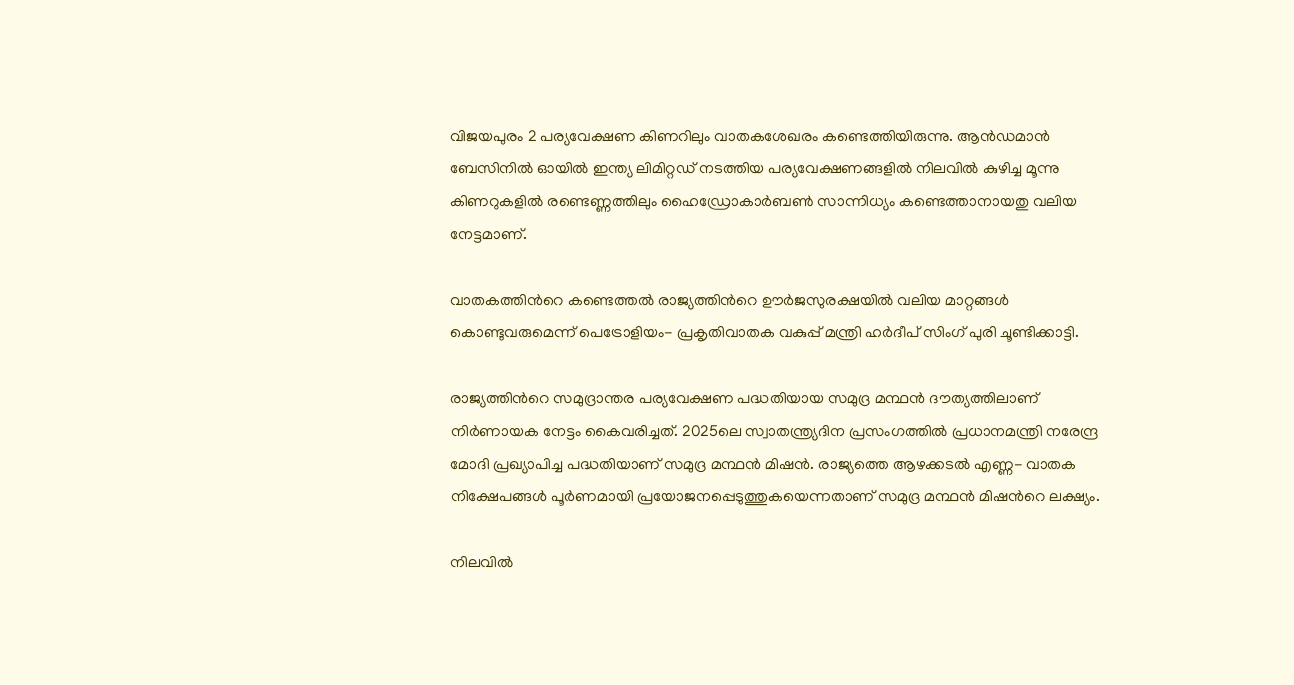വിജയപുരം 2 പര്യവേക്ഷണ കിണറിലും വാതകശേഖരം കണ്ടെത്തിയിരുന്നു. ആ‍ൻഡമാൻ ബേസിനിൽ ഓയിൽ ഇന്ത്യ ലിമിറ്റഡ് നടത്തിയ പര്യവേക്ഷണങ്ങളിൽ നിലവിൽ കുഴിച്ച മൂന്നു കിണറുകളിൽ രണ്ടെണ്ണത്തിലും ഹൈ‍‍ഡ്രോകാർബൺ സാന്നിധ്യം കണ്ടെത്താനായതു വലിയ നേട്ടമാണ്.

വാതകത്തിന്‍റെ കണ്ടെത്തൽ രാജ്യത്തിന്‍റെ ഊർജസുരക്ഷയിൽ വലിയ മാറ്റങ്ങൾ കൊണ്ടുവരുമെന്ന് പെട്രോളിയം- പ്രകൃതിവാതക വകുപ്പ് മന്ത്രി ഹർദീപ് സിംഗ് പുരി ചൂണ്ടിക്കാട്ടി.

രാജ്യത്തിന്‍റെ സമുദ്രാന്തര പര്യവേക്ഷണ പദ്ധതിയായ സമുദ്ര മന്ഥൻ ദൗത്യത്തിലാണ് നിർണായക നേട്ടം കൈവരിച്ചത്. 2025ലെ സ്വാതന്ത്ര്യദിന പ്രസംഗത്തിൽ പ്രധാനമന്ത്രി നരേന്ദ്ര മോദി പ്രഖ്യാപിച്ച പദ്ധതിയാണ് സമുദ്ര മന്ഥൻ മിഷൻ. രാജ്യത്തെ ആഴക്കടൽ എണ്ണ- വാതക നിക്ഷേപങ്ങൾ പൂർണമായി പ്രയോജനപ്പെടുത്തുകയെന്നതാണ് സമുദ്ര മന്ഥൻ മിഷന്‍റെ ലക്ഷ്യം.

നിലവിൽ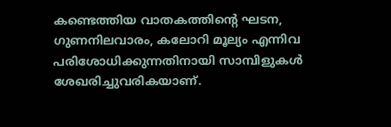കണ്ടെത്തിയ വാതകത്തിന്‍റെ ഘടന, ഗുണനിലവാരം, കലോറി മൂല്യം എന്നിവ പരിശോധിക്കുന്നതിനായി സാമ്പിളുകൾ ശേഖരിച്ചുവരികയാണ്.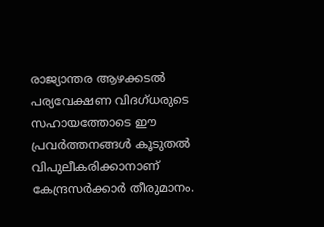രാജ്യാന്തര ആഴക്കടൽ പര്യവേക്ഷണ വിദഗ്ധരുടെ സഹായത്തോടെ ഈ പ്രവർത്തനങ്ങൾ കൂടുതൽ വിപുലീകരിക്കാനാണ് കേന്ദ്രസർക്കാർ തീരുമാനം.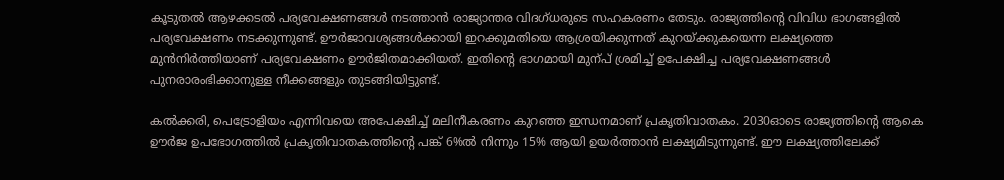കൂടുതൽ ആഴക്കടൽ പര്യവേക്ഷണങ്ങൾ നടത്താൻ രാജ്യാന്തര വിദഗ്ധരുടെ സഹകരണം തേടും. രാജ്യത്തിന്‍റെ വിവിധ ഭാഗങ്ങളിൽ പര്യവേക്ഷണം നടക്കുന്നുണ്ട്. ഊർജാവശ്യങ്ങൾക്കായി ഇറക്കുമതിയെ ആശ്രയിക്കുന്നത് കുറയ്ക്കുകയെന്ന ലക്ഷ്യത്തെ മുൻനിർത്തിയാണ് പര്യവേക്ഷണം ഊർജിതമാക്കിയത്. ഇതിന്‍റെ ഭാഗമായി മുന്പ് ശ്രമിച്ച് ഉപേക്ഷിച്ച പര്യവേക്ഷണങ്ങൾ പുനരാരംഭിക്കാനുള്ള നീക്കങ്ങളും തുടങ്ങിയിട്ടുണ്ട്.

കല്‍ക്കരി, പെട്രോളിയം എന്നിവയെ അപേക്ഷിച്ച് മലിനീകരണം കുറഞ്ഞ ഇന്ധനമാണ് പ്രകൃതിവാതകം. 2030ഓടെ രാജ്യത്തിന്‍റെ ആകെ ഊർജ ഉപഭോഗത്തില്‍ പ്രകൃതിവാതകത്തിന്‍റെ പങ്ക് 6%ല്‍ നിന്നും 15% ആയി ഉയര്‍ത്താന്‍ ലക്ഷ്യമിടുന്നുണ്ട്. ഈ ലക്ഷ്യത്തിലേക്ക്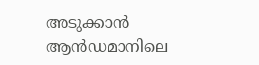അടുക്കാന്‍ ആന്‍ഡമാനിലെ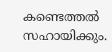കണ്ടെത്തല്‍ സഹായിക്കും.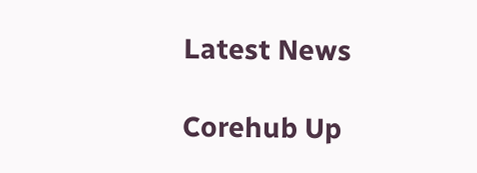Latest News

Corehub Up